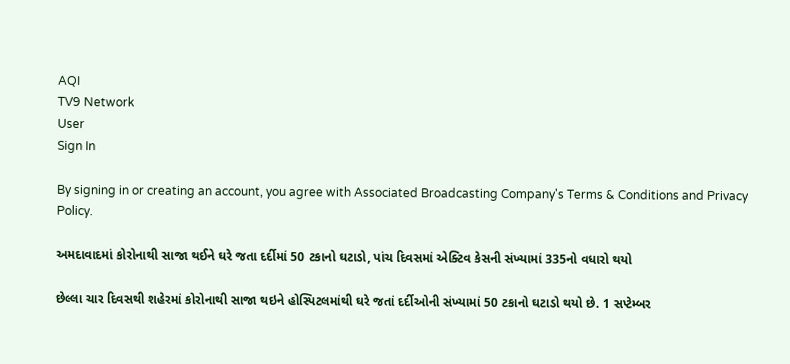AQI
TV9 Network
User
Sign In

By signing in or creating an account, you agree with Associated Broadcasting Company's Terms & Conditions and Privacy Policy.

અમદાવાદમાં કોરોનાથી સાજા થઈને ઘરે જતા દર્દીમાં 50 ટકાનો ઘટાડો, પાંચ દિવસમાં એક્ટિવ કેસની સંખ્યામાં 335નો વધારો થયો

છેલ્લા ચાર દિવસથી શહેરમાં કોરોનાથી સાજા થઇને હોસ્પિટલમાંથી ઘરે જતાં દર્દીઓની સંખ્યામાં 50 ટકાનો ઘટાડો થયો છે. 1 સપ્ટેમ્બર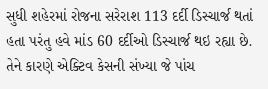સુધી શહેરમાં રોજના સરેરાશ 113 દર્દી ડિસ્ચાર્જ થતાં હતા પરંતુ હવે માંડ 60 દર્દીઓ ડિસ્ચાર્જ થઇ રહ્યા છે. તેને કારણે એક્ટિવ કેસની સંખ્યા જે પાંચ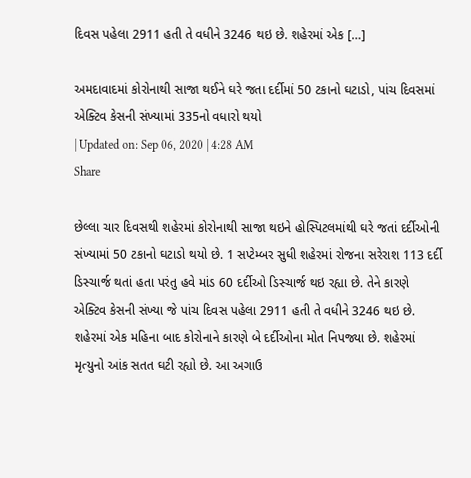દિવસ પહેલા 2911 હતી તે વધીને 3246 થઇ છે. શહેરમાં એક […]

અમદાવાદમાં કોરોનાથી સાજા થઈને ઘરે જતા દર્દીમાં 50 ટકાનો ઘટાડો, પાંચ દિવસમાં એક્ટિવ કેસની સંખ્યામાં 335નો વધારો થયો
| Updated on: Sep 06, 2020 | 4:28 AM
Share

છેલ્લા ચાર દિવસથી શહેરમાં કોરોનાથી સાજા થઇને હોસ્પિટલમાંથી ઘરે જતાં દર્દીઓની સંખ્યામાં 50 ટકાનો ઘટાડો થયો છે. 1 સપ્ટેમ્બર સુધી શહેરમાં રોજના સરેરાશ 113 દર્દી ડિસ્ચાર્જ થતાં હતા પરંતુ હવે માંડ 60 દર્દીઓ ડિસ્ચાર્જ થઇ રહ્યા છે. તેને કારણે એક્ટિવ કેસની સંખ્યા જે પાંચ દિવસ પહેલા 2911 હતી તે વધીને 3246 થઇ છે. શહેરમાં એક મહિના બાદ કોરોનાને કારણે બે દર્દીઓના મોત નિપજ્યા છે. શહેરમાં મૃત્યુનો આંક સતત ઘટી રહ્યો છે. આ અગાઉ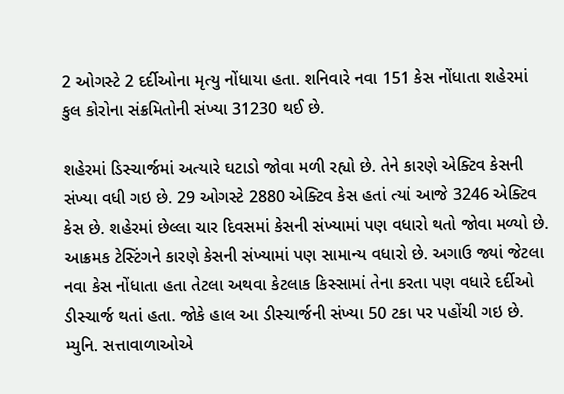2 ઓગસ્ટે 2 દર્દીઓના મૃત્યુ નોંધાયા હતા. શનિવારે નવા 151 કેસ નોંધાતા શહેરમાં કુલ કોરોના સંક્રમિતોની સંખ્યા 31230 થઈ છે.

શહેરમાં ડિસ્ચાર્જમાં અત્યારે ઘટાડો જોવા મળી રહ્યો છે. તેને કારણે એક્ટિવ કેસની સંખ્યા વધી ગઇ છે. 29 ઓગસ્ટે 2880 એક્ટિવ કેસ હતાં ત્યાં આજે 3246 એક્ટિવ કેસ છે. શહેરમાં છેલ્લા ચાર દિવસમાં કેસની સંખ્યામાં પણ વધારો થતો જોવા મળ્યો છે. આક્રમક ટેસ્ટિંગને કારણે કેસની સંખ્યામાં પણ સામાન્ય વધારો છે. અગાઉ જ્યાં જેટલા નવા કેસ નોંધાતા હતા તેટલા અથવા કેટલાક કિસ્સામાં તેના કરતા પણ વધારે દર્દીઓ ડીસ્ચાર્જ થતાં હતા. જોકે હાલ આ ડીસ્ચાર્જની સંખ્યા 50 ટકા પર પહોંચી ગઇ છે. મ્યુનિ. સત્તાવાળાઓએ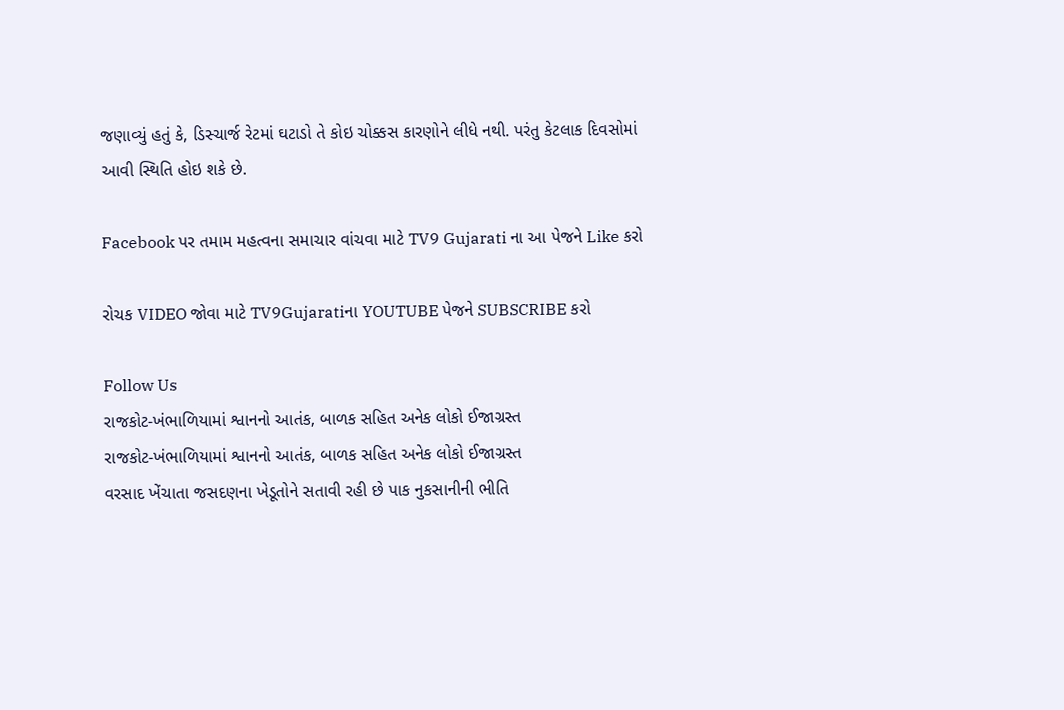જણાવ્યું હતું કે, ડિસ્ચાર્જ રેટમાં ઘટાડો તે કોઇ ચોક્કસ કારણોને લીધે નથી. પરંતુ કેટલાક દિવસોમાં આવી સ્થિતિ હોઇ શકે છે.

Facebook પર તમામ મહત્વના સમાચાર વાંચવા માટે TV9 Gujarati ના આ પેજને Like કરો

રોચક VIDEO જોવા માટે TV9Gujaratiના YOUTUBE પેજને SUBSCRIBE કરો

Follow Us
રાજકોટ-ખંભાળિયામાં શ્વાનનો આતંક, બાળક સહિત અનેક લોકો ઈજાગ્રસ્ત
રાજકોટ-ખંભાળિયામાં શ્વાનનો આતંક, બાળક સહિત અનેક લોકો ઈજાગ્રસ્ત
વરસાદ ખેંચાતા જસદણના ખેડૂતોને સતાવી રહી છે પાક નુકસાનીની ભીતિ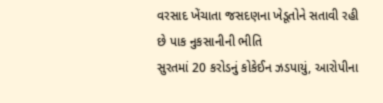વરસાદ ખેંચાતા જસદણના ખેડૂતોને સતાવી રહી છે પાક નુકસાનીની ભીતિ
સુરતમાં 20 કરોડનું કોકેઈન ઝડપાયું, આરોપીના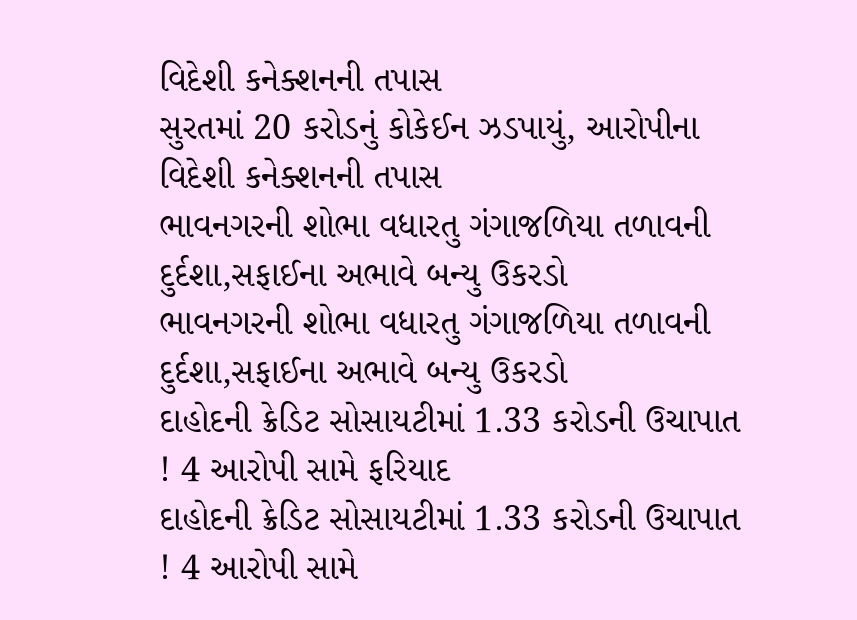વિદેશી કનેક્શનની તપાસ
સુરતમાં 20 કરોડનું કોકેઈન ઝડપાયું, આરોપીના વિદેશી કનેક્શનની તપાસ
ભાવનગરની શોભા વધારતુ ગંગાજળિયા તળાવની દુર્દશા,સફાઈના અભાવે બન્યુ ઉકરડો
ભાવનગરની શોભા વધારતુ ગંગાજળિયા તળાવની દુર્દશા,સફાઈના અભાવે બન્યુ ઉકરડો
દાહોદની ક્રેડિટ સોસાયટીમાં 1.33 કરોડની ઉચાપાત ! 4 આરોપી સામે ફરિયાદ
દાહોદની ક્રેડિટ સોસાયટીમાં 1.33 કરોડની ઉચાપાત ! 4 આરોપી સામે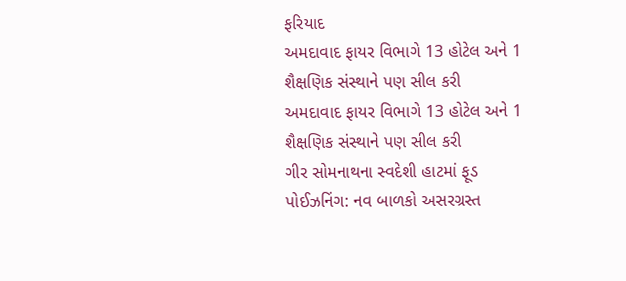ફરિયાદ
અમદાવાદ ફાયર વિભાગે 13 હોટેલ અને 1 શૈક્ષણિક સંસ્થાને પણ સીલ કરી
અમદાવાદ ફાયર વિભાગે 13 હોટેલ અને 1 શૈક્ષણિક સંસ્થાને પણ સીલ કરી
ગીર સોમનાથના સ્વદેશી હાટમાં ફૂડ પોઈઝનિંગ: નવ બાળકો અસરગ્રસ્ત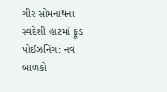ગીર સોમનાથના સ્વદેશી હાટમાં ફૂડ પોઈઝનિંગ: નવ બાળકો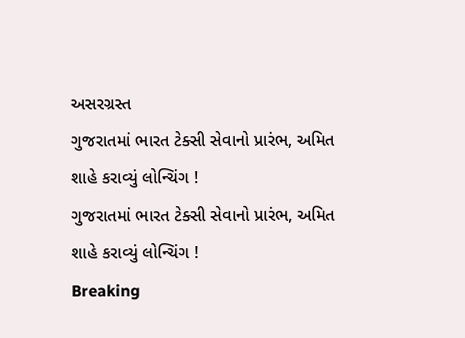અસરગ્રસ્ત
ગુજરાતમાં ભારત ટેક્સી સેવાનો પ્રારંભ, અમિત શાહે કરાવ્યું લોન્ચિંગ !
ગુજરાતમાં ભારત ટેક્સી સેવાનો પ્રારંભ, અમિત શાહે કરાવ્યું લોન્ચિંગ !
Breaking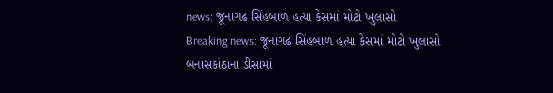news: જૂનાગઢ સિંહબાળ હત્યા કેસમાં મોટો ખુલાસો
Breaking news: જૂનાગઢ સિંહબાળ હત્યા કેસમાં મોટો ખુલાસો
બનાસકાંઠાના ડીસામાં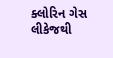ક્લોરિન ગેસ લીકેજથી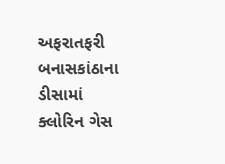અફરાતફરી
બનાસકાંઠાના ડીસામાં ક્લોરિન ગેસ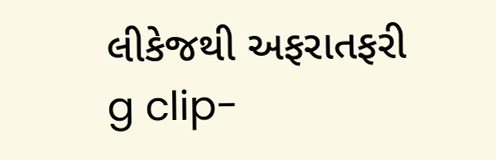લીકેજથી અફરાતફરી
g clip-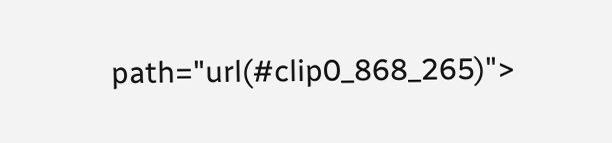path="url(#clip0_868_265)">